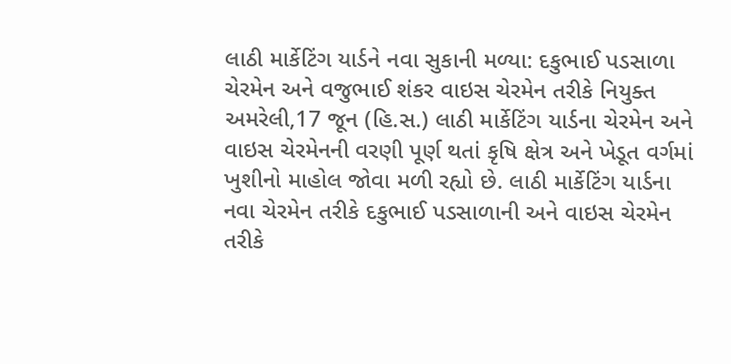લાઠી માર્કેટિંગ યાર્ડને નવા સુકાની મળ્યા: દકુભાઈ પડસાળા ચેરમેન અને વજુભાઈ શંકર વાઇસ ચેરમેન તરીકે નિયુક્ત
અમરેલી,17 જૂન (હિ.સ.) લાઠી માર્કેટિંગ યાર્ડના ચેરમેન અને વાઇસ ચેરમેનની વરણી પૂર્ણ થતાં કૃષિ ક્ષેત્ર અને ખેડૂત વર્ગમાં ખુશીનો માહોલ જોવા મળી રહ્યો છે. લાઠી માર્કેટિંગ યાર્ડના નવા ચેરમેન તરીકે દકુભાઈ પડસાળાની અને વાઇસ ચેરમેન તરીકે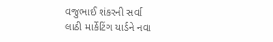વજુભાઈ શંકરની સર્વા
લાઠી માર્કેટિંગ યાર્ડને નવા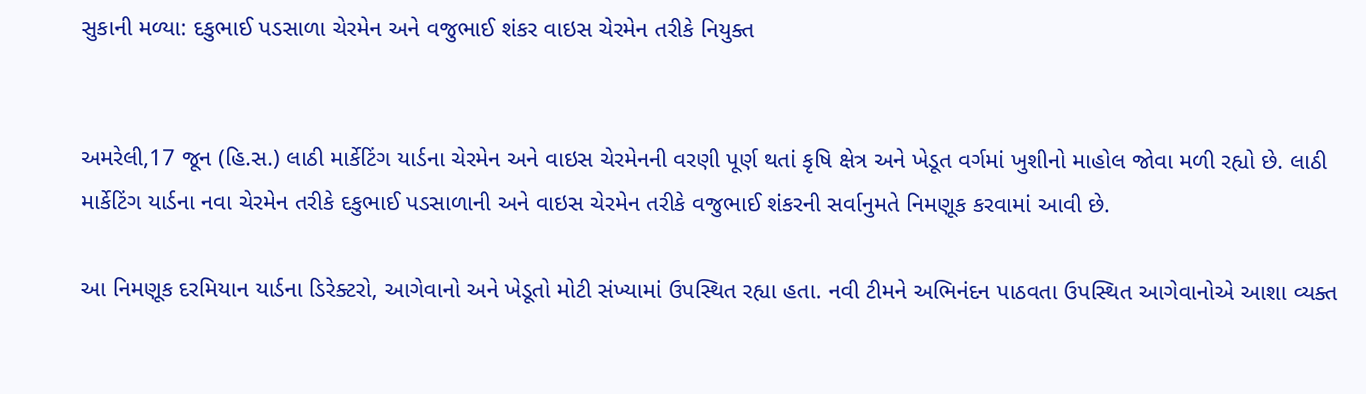સુકાની મળ્યા: દકુભાઈ પડસાળા ચેરમેન અને વજુભાઈ શંકર વાઇસ ચેરમેન તરીકે નિયુક્ત


અમરેલી,17 જૂન (હિ.સ.) લાઠી માર્કેટિંગ યાર્ડના ચેરમેન અને વાઇસ ચેરમેનની વરણી પૂર્ણ થતાં કૃષિ ક્ષેત્ર અને ખેડૂત વર્ગમાં ખુશીનો માહોલ જોવા મળી રહ્યો છે. લાઠી માર્કેટિંગ યાર્ડના નવા ચેરમેન તરીકે દકુભાઈ પડસાળાની અને વાઇસ ચેરમેન તરીકે વજુભાઈ શંકરની સર્વાનુમતે નિમણૂક કરવામાં આવી છે.

આ નિમણૂક દરમિયાન યાર્ડના ડિરેક્ટરો, આગેવાનો અને ખેડૂતો મોટી સંખ્યામાં ઉપસ્થિત રહ્યા હતા. નવી ટીમને અભિનંદન પાઠવતા ઉપસ્થિત આગેવાનોએ આશા વ્યક્ત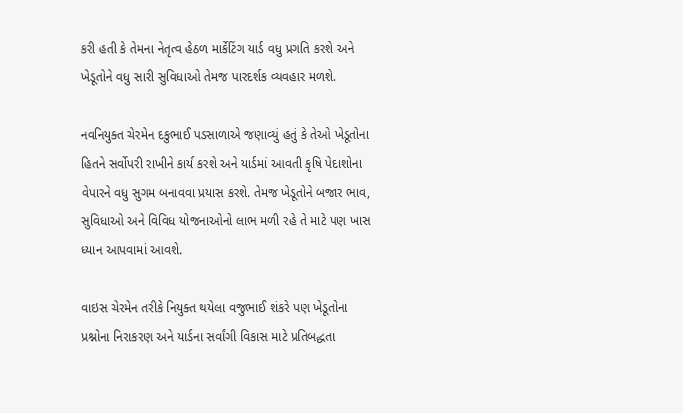કરી હતી કે તેમના નેતૃત્વ હેઠળ માર્કેટિંગ યાર્ડ વધુ પ્રગતિ કરશે અને ખેડૂતોને વધુ સારી સુવિધાઓ તેમજ પારદર્શક વ્યવહાર મળશે.

નવનિયુક્ત ચેરમેન દકુભાઈ પડસાળાએ જણાવ્યું હતું કે તેઓ ખેડૂતોના હિતને સર્વોપરી રાખીને કાર્ય કરશે અને યાર્ડમાં આવતી કૃષિ પેદાશોના વેપારને વધુ સુગમ બનાવવા પ્રયાસ કરશે. તેમજ ખેડૂતોને બજાર ભાવ, સુવિધાઓ અને વિવિધ યોજનાઓનો લાભ મળી રહે તે માટે પણ ખાસ ધ્યાન આપવામાં આવશે.

વાઇસ ચેરમેન તરીકે નિયુક્ત થયેલા વજુભાઈ શંકરે પણ ખેડૂતોના પ્રશ્નોના નિરાકરણ અને યાર્ડના સર્વાંગી વિકાસ માટે પ્રતિબદ્ધતા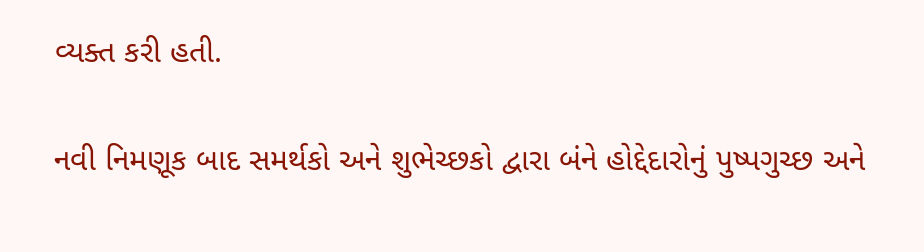વ્યક્ત કરી હતી.

નવી નિમણૂક બાદ સમર્થકો અને શુભેચ્છકો દ્વારા બંને હોદ્દેદારોનું પુષ્પગુચ્છ અને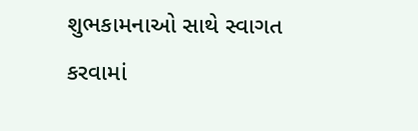શુભકામનાઓ સાથે સ્વાગત કરવામાં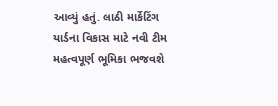આવ્યું હતું. લાઠી માર્કેટિંગ યાર્ડના વિકાસ માટે નવી ટીમ મહત્વપૂર્ણ ભૂમિકા ભજવશે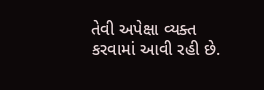તેવી અપેક્ષા વ્યક્ત કરવામાં આવી રહી છે.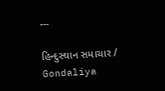---

હિન્દુસ્થાન સમાચાર / Gondaliya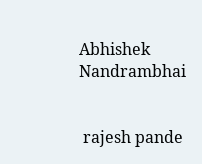Abhishek Nandrambhai


 rajesh pande